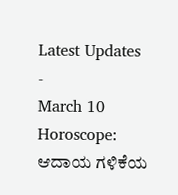Latest Updates
-
March 10 Horoscope: ಆದಾಯ ಗಳಿಕೆಯ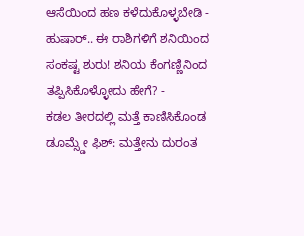ಆಸೆಯಿಂದ ಹಣ ಕಳೆದುಕೊಳ್ಳಬೇಡಿ -
ಹುಷಾರ್.. ಈ ರಾಶಿಗಳಿಗೆ ಶನಿಯಿಂದ ಸಂಕಷ್ಟ ಶುರು! ಶನಿಯ ಕೆಂಗಣ್ಣಿನಿಂದ ತಪ್ಪಿಸಿಕೊಳ್ಳೋದು ಹೇಗೆ? -
ಕಡಲ ತೀರದಲ್ಲಿ ಮತ್ತೆ ಕಾಣಿಸಿಕೊಂಡ ಡೂಮ್ಸ್ಡೇ ಫಿಶ್: ಮತ್ತೇನು ದುರಂತ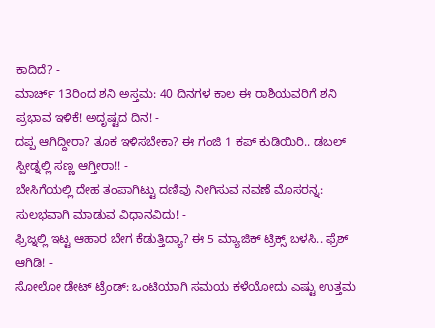ಕಾದಿದೆ? -
ಮಾರ್ಚ್ 13ರಿಂದ ಶನಿ ಅಸ್ತಮ: 40 ದಿನಗಳ ಕಾಲ ಈ ರಾಶಿಯವರಿಗೆ ಶನಿ ಪ್ರಭಾವ ಇಳಿಕೆ! ಅದೃಷ್ಟದ ದಿನ! -
ದಪ್ಪ ಆಗಿದ್ದೀರಾ? ತೂಕ ಇಳಿಸಬೇಕಾ? ಈ ಗಂಜಿ 1 ಕಪ್ ಕುಡಿಯಿರಿ.. ಡಬಲ್ ಸ್ಪೀಡ್ನಲ್ಲಿ ಸಣ್ಣ ಆಗ್ತೀರಾ!! -
ಬೇಸಿಗೆಯಲ್ಲಿ ದೇಹ ತಂಪಾಗಿಟ್ಟು ದಣಿವು ನೀಗಿಸುವ ನವಣೆ ಮೊಸರನ್ನ: ಸುಲಭವಾಗಿ ಮಾಡುವ ವಿಧಾನವಿದು! -
ಫ್ರಿಜ್ನಲ್ಲಿ ಇಟ್ಟ ಆಹಾರ ಬೇಗ ಕೆಡುತ್ತಿದ್ಯಾ? ಈ 5 ಮ್ಯಾಜಿಕ್ ಟ್ರಿಕ್ಸ್ ಬಳಸಿ.. ಫ್ರೆಶ್ ಆಗಿಡಿ! -
ಸೋಲೋ ಡೇಟ್ ಟ್ರೆಂಡ್: ಒಂಟಿಯಾಗಿ ಸಮಯ ಕಳೆಯೋದು ಎಷ್ಟು ಉತ್ತಮ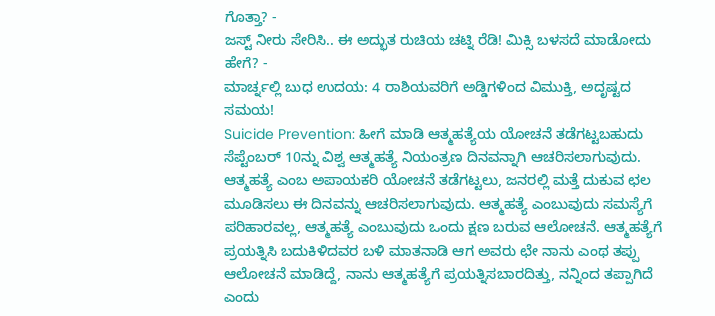ಗೊತ್ತಾ? -
ಜಸ್ಟ್ ನೀರು ಸೇರಿಸಿ.. ಈ ಅದ್ಭುತ ರುಚಿಯ ಚಟ್ನಿ ರೆಡಿ! ಮಿಕ್ಸಿ ಬಳಸದೆ ಮಾಡೋದು ಹೇಗೆ? -
ಮಾರ್ಚ್ನಲ್ಲಿ ಬುಧ ಉದಯ: 4 ರಾಶಿಯವರಿಗೆ ಅಡ್ಡಿಗಳಿಂದ ವಿಮುಕ್ತಿ, ಅದೃಷ್ಟದ ಸಮಯ!
Suicide Prevention: ಹೀಗೆ ಮಾಡಿ ಆತ್ಮಹತ್ಯೆಯ ಯೋಚನೆ ತಡೆಗಟ್ಟಬಹುದು
ಸೆಪ್ಟೆಂಬರ್ 10ನ್ನು ವಿಶ್ವ ಆತ್ಮಹತ್ಯೆ ನಿಯಂತ್ರಣ ದಿನವನ್ನಾಗಿ ಆಚರಿಸಲಾಗುವುದು. ಆತ್ಮಹತ್ಯೆ ಎಂಬ ಅಪಾಯಕರಿ ಯೋಚನೆ ತಡೆಗಟ್ಟಲು, ಜನರಲ್ಲಿ ಮತ್ತೆ ದುಕುವ ಛಲ ಮೂಡಿಸಲು ಈ ದಿನವನ್ನು ಆಚರಿಸಲಾಗುವುದು. ಆತ್ಮಹತ್ಯೆ ಎಂಬುವುದು ಸಮಸ್ಯೆಗೆ ಪರಿಹಾರವಲ್ಲ, ಆತ್ಮಹತ್ಯೆ ಎಂಬುವುದು ಒಂದು ಕ್ಷಣ ಬರುವ ಆಲೋಚನೆ. ಆತ್ಮಹತ್ಯೆಗೆ ಪ್ರಯತ್ನಿಸಿ ಬದುಕಿಳಿದವರ ಬಳಿ ಮಾತನಾಡಿ ಆಗ ಅವರು ಛೇ ನಾನು ಎಂಥ ತಪ್ಪು ಆಲೋಚನೆ ಮಾಡಿದ್ದೆ, ನಾನು ಆತ್ಮಹತ್ಯೆಗೆ ಪ್ರಯತ್ನಿಸಬಾರದಿತ್ತು, ನನ್ನಿಂದ ತಪ್ಪಾಗಿದೆ ಎಂದು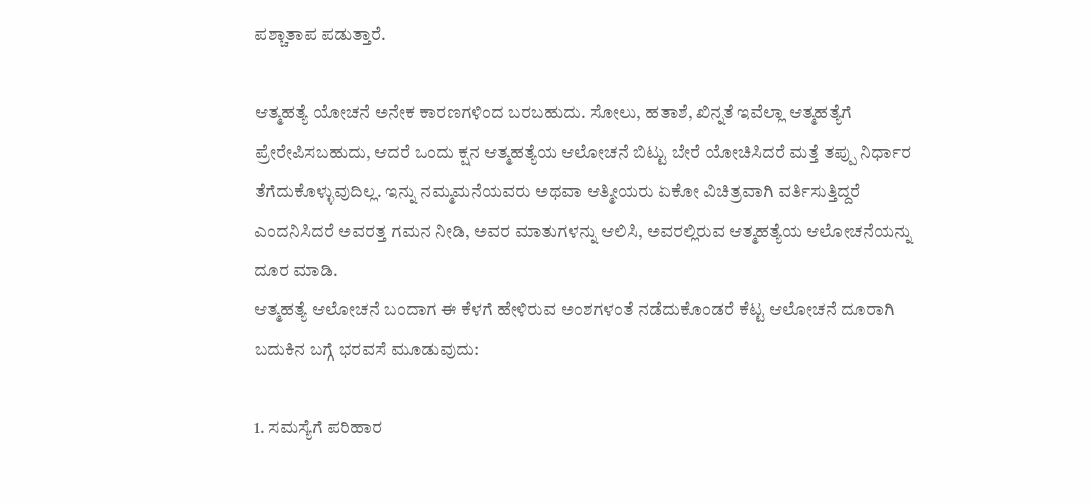ಪಶ್ಚಾತಾಪ ಪಡುತ್ತಾರೆ.

ಆತ್ಮಹತ್ಯೆ ಯೋಚನೆ ಅನೇಕ ಕಾರಣಗಳಿಂದ ಬರಬಹುದು. ಸೋಲು, ಹತಾಶೆ, ಖಿನ್ನತೆ ಇವೆಲ್ಲಾ ಆತ್ಮಹತ್ಯೆಗೆ ಪ್ರೇರೇಪಿಸಬಹುದು, ಆದರೆ ಒಂದು ಕ್ಷನ ಆತ್ಮಹತ್ಯೆಯ ಆಲೋಚನೆ ಬಿಟ್ಟು ಬೇರೆ ಯೋಚಿಸಿದರೆ ಮತ್ತೆ ತಪ್ಪು ನಿರ್ಧಾರ ತೆಗೆದುಕೊಳ್ಳುವುದಿಲ್ಲ. ಇನ್ನು ನಮ್ಮಮನೆಯವರು ಅಥವಾ ಆತ್ಮೀಯರು ಏಕೋ ವಿಚಿತ್ರವಾಗಿ ವರ್ತಿಸುತ್ತಿದ್ದರೆ ಎಂದನಿಸಿದರೆ ಅವರತ್ತ ಗಮನ ನೀಡಿ, ಅವರ ಮಾತುಗಳನ್ನು ಆಲಿಸಿ, ಅವರಲ್ಲಿರುವ ಆತ್ಮಹತ್ಯೆಯ ಆಲೋಚನೆಯನ್ನು ದೂರ ಮಾಡಿ.
ಆತ್ಮಹತ್ಯೆ ಆಲೋಚನೆ ಬಂದಾಗ ಈ ಕೆಳಗೆ ಹೇಳಿರುವ ಅಂಶಗಳಂತೆ ನಡೆದುಕೊಂಡರೆ ಕೆಟ್ಟ ಆಲೋಚನೆ ದೂರಾಗಿ ಬದುಕಿನ ಬಗ್ಗೆ ಭರವಸೆ ಮೂಡುವುದು:

1. ಸಮಸ್ಯೆಗೆ ಪರಿಹಾರ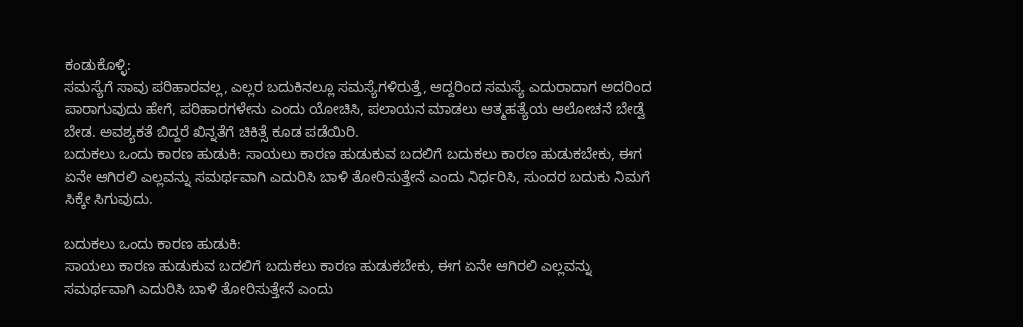ಕಂಡುಕೊಳ್ಳಿ:
ಸಮಸ್ಯೆಗೆ ಸಾವು ಪರಿಹಾರವಲ್ಲ, ಎಲ್ಲರ ಬದುಕಿನಲ್ಲೂ ಸಮಸ್ಯೆಗಳಿರುತ್ತೆ, ಆದ್ದರಿಂದ ಸಮಸ್ಯೆ ಎದುರಾದಾಗ ಅದರಿಂದ ಪಾರಾಗುವುದು ಹೇಗೆ, ಪರಿಹಾರಗಳೇನು ಎಂದು ಯೋಚಿಸಿ, ಪಲಾಯನ ಮಾಡಲು ಆತ್ಮಹತ್ಯೆಯ ಆಲೋಚನೆ ಬೇಡ್ವೆ ಬೇಡ. ಅವಶ್ಯಕತೆ ಬಿದ್ದರೆ ಖಿನ್ನತೆಗೆ ಚಿಕಿತ್ಸೆ ಕೂಡ ಪಡೆಯಿರಿ.
ಬದುಕಲು ಒಂದು ಕಾರಣ ಹುಡುಕಿ: ಸಾಯಲು ಕಾರಣ ಹುಡುಕುವ ಬದಲಿಗೆ ಬದುಕಲು ಕಾರಣ ಹುಡುಕಬೇಕು, ಈಗ ಏನೇ ಆಗಿರಲಿ ಎಲ್ಲವನ್ನು ಸಮರ್ಥವಾಗಿ ಎದುರಿಸಿ ಬಾಳಿ ತೋರಿಸುತ್ತೇನೆ ಎಂದು ನಿರ್ಧರಿಸಿ, ಸುಂದರ ಬದುಕು ನಿಮಗೆ ಸಿಕ್ಕೇ ಸಿಗುವುದು.

ಬದುಕಲು ಒಂದು ಕಾರಣ ಹುಡುಕಿ:
ಸಾಯಲು ಕಾರಣ ಹುಡುಕುವ ಬದಲಿಗೆ ಬದುಕಲು ಕಾರಣ ಹುಡುಕಬೇಕು, ಈಗ ಏನೇ ಆಗಿರಲಿ ಎಲ್ಲವನ್ನು ಸಮರ್ಥವಾಗಿ ಎದುರಿಸಿ ಬಾಳಿ ತೋರಿಸುತ್ತೇನೆ ಎಂದು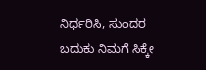ನಿರ್ಧರಿಸಿ, ಸುಂದರ ಬದುಕು ನಿಮಗೆ ಸಿಕ್ಕೇ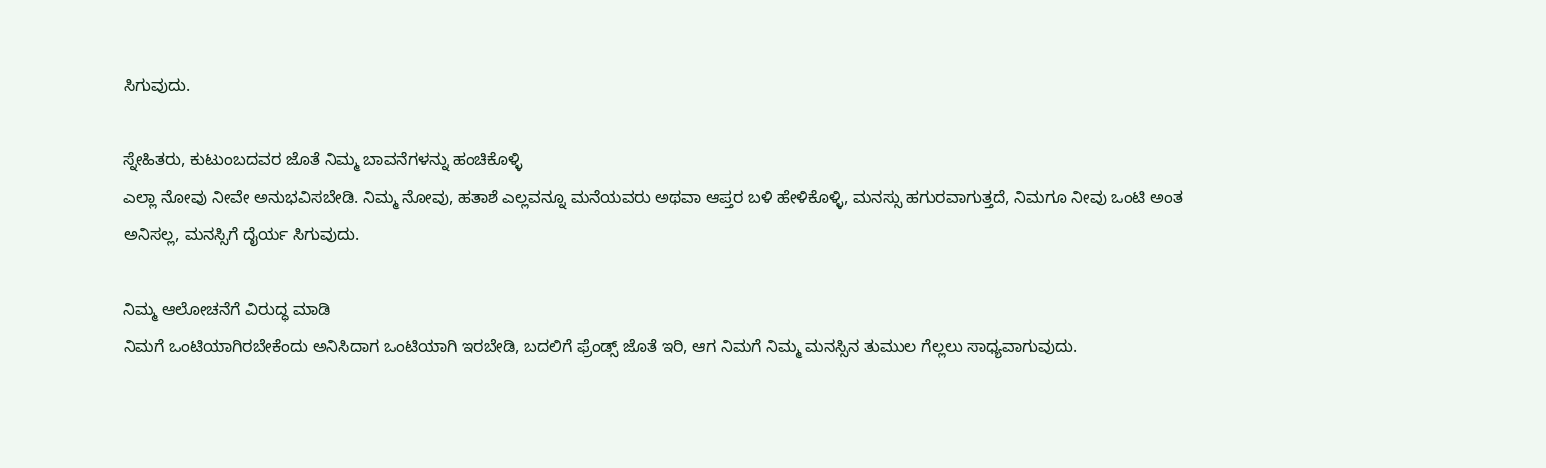ಸಿಗುವುದು.

ಸ್ನೇಹಿತರು, ಕುಟುಂಬದವರ ಜೊತೆ ನಿಮ್ಮ ಬಾವನೆಗಳನ್ನು ಹಂಚಿಕೊಳ್ಳಿ
ಎಲ್ಲಾ ನೋವು ನೀವೇ ಅನುಭವಿಸಬೇಡಿ. ನಿಮ್ಮ ನೋವು, ಹತಾಶೆ ಎಲ್ಲವನ್ನೂ ಮನೆಯವರು ಅಥವಾ ಆಪ್ತರ ಬಳಿ ಹೇಳಿಕೊಳ್ಳಿ, ಮನಸ್ಸು ಹಗುರವಾಗುತ್ತದೆ, ನಿಮಗೂ ನೀವು ಒಂಟಿ ಅಂತ ಅನಿಸಲ್ಲ, ಮನಸ್ಸಿಗೆ ದೈರ್ಯ ಸಿಗುವುದು.

ನಿಮ್ಮ ಆಲೋಚನೆಗೆ ವಿರುದ್ಧ ಮಾಡಿ
ನಿಮಗೆ ಒಂಟಿಯಾಗಿರಬೇಕೆಂದು ಅನಿಸಿದಾಗ ಒಂಟಿಯಾಗಿ ಇರಬೇಡಿ, ಬದಲಿಗೆ ಫ್ರೆಂಡ್ಸ್ ಜೊತೆ ಇರಿ, ಆಗ ನಿಮಗೆ ನಿಮ್ಮ ಮನಸ್ಸಿನ ತುಮುಲ ಗೆಲ್ಲಲು ಸಾಧ್ಯವಾಗುವುದು.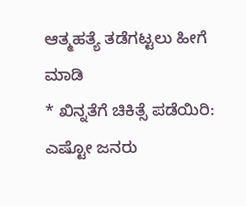ಆತ್ಮಹತ್ಯೆ ತಡೆಗಟ್ಟಲು ಹೀಗೆ ಮಾಡಿ
* ಖಿನ್ನತೆಗೆ ಚಿಕಿತ್ಸೆ ಪಡೆಯಿರಿ: ಎಷ್ಟೋ ಜನರು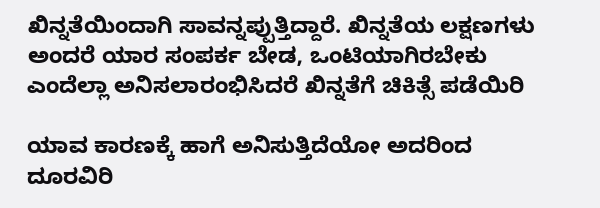ಖಿನ್ನತೆಯಿಂದಾಗಿ ಸಾವನ್ನಪ್ಪುತ್ತಿದ್ದಾರೆ. ಖಿನ್ನತೆಯ ಲಕ್ಷಣಗಳು ಅಂದರೆ ಯಾರ ಸಂಪರ್ಕ ಬೇಡ, ಒಂಟಿಯಾಗಿರಬೇಕು ಎಂದೆಲ್ಲಾ ಅನಿಸಲಾರಂಭಿಸಿದರೆ ಖಿನ್ನತೆಗೆ ಚಿಕಿತ್ಸೆ ಪಡೆಯಿರಿ

ಯಾವ ಕಾರಣಕ್ಕೆ ಹಾಗೆ ಅನಿಸುತ್ತಿದೆಯೋ ಅದರಿಂದ ದೂರವಿರಿ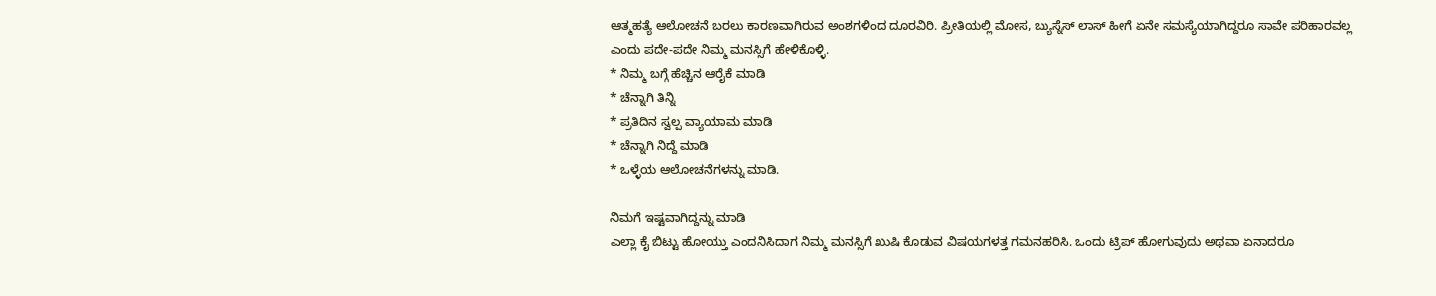ಆತ್ಮಹತ್ಯೆ ಆಲೋಚನೆ ಬರಲು ಕಾರಣವಾಗಿರುವ ಅಂಶಗಳಿಂದ ದೂರವಿರಿ. ಪ್ರೀತಿಯಲ್ಲಿ ಮೋಸ, ಬ್ಯುಸ್ನೆಸ್ ಲಾಸ್ ಹೀಗೆ ಏನೇ ಸಮಸ್ಯೆಯಾಗಿದ್ದರೂ ಸಾವೇ ಪರಿಹಾರವಲ್ಲ ಎಂದು ಪದೇ-ಪದೇ ನಿಮ್ಮ ಮನಸ್ಸಿಗೆ ಹೇಳಿಕೊಳ್ಳಿ.
* ನಿಮ್ಮ ಬಗ್ಗೆ ಹೆಚ್ಚಿನ ಆರೈಕೆ ಮಾಡಿ
* ಚೆನ್ನಾಗಿ ತಿನ್ನಿ
* ಪ್ರತಿದಿನ ಸ್ವಲ್ಪ ವ್ಯಾಯಾಮ ಮಾಡಿ
* ಚೆನ್ನಾಗಿ ನಿದ್ದೆ ಮಾಡಿ
* ಒಳ್ಳೆಯ ಆಲೋಚನೆಗಳನ್ನು ಮಾಡಿ.

ನಿಮಗೆ ಇಷ್ಟವಾಗಿದ್ದನ್ನು ಮಾಡಿ
ಎಲ್ಲಾ ಕೈ ಬಿಟ್ಟು ಹೋಯ್ತು ಎಂದನಿಸಿದಾಗ ನಿಮ್ಮ ಮನಸ್ಸಿಗೆ ಖುಷಿ ಕೊಡುವ ವಿಷಯಗಳತ್ತ ಗಮನಹರಿಸಿ. ಒಂದು ಟ್ರಿಪ್ ಹೋಗುವುದು ಅಥವಾ ಏನಾದರೂ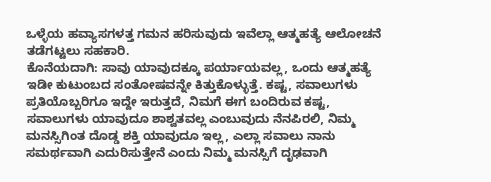ಒಳ್ಳೆಯ ಹವ್ಯಾಸಗಳತ್ತ ಗಮನ ಹರಿಸುವುದು ಇವೆಲ್ಲಾ ಆತ್ಮಹತ್ಯೆ ಆಲೋಚನೆ ತಡೆಗಟ್ಟಲು ಸಹಕಾರಿ.
ಕೊನೆಯದಾಗಿ: ಸಾವು ಯಾವುದಕ್ಕೂ ಪರ್ಯಾಯವಲ್ಲ, ಒಂದು ಆತ್ಮಹತ್ಯೆ ಇಡೀ ಕುಟುಂಬದ ಸಂತೋಷವನ್ನೇ ಕಿತ್ತುಕೊಳ್ಳುತ್ತೆ. ಕಷ್ಟ, ಸವಾಲುಗಳು ಪ್ರತಿಯೊಬ್ಬರಿಗೂ ಇದ್ದೇ ಇರುತ್ತದೆ, ನಿಮಗೆ ಈಗ ಬಂದಿರುವ ಕಷ್ಟ, ಸವಾಲುಗಳು ಯಾವುದೂ ಶಾಶ್ವತವಲ್ಲ ಎಂಬುವುದು ನೆನಪಿರಲಿ, ನಿಮ್ಮ ಮನಸ್ಸಿಗಿಂತ ದೊಡ್ಡ ಶಕ್ತಿ ಯಾವುದೂ ಇಲ್ಲ, ಎಲ್ಲಾ ಸವಾಲು ನಾನು ಸಮರ್ಥವಾಗಿ ಎದುರಿಸುತ್ತೇನೆ ಎಂದು ನಿಮ್ಮ ಮನಸ್ಸಿಗೆ ದೃಢವಾಗಿ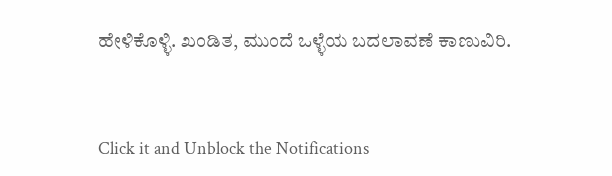ಹೇಳಿಕೊಳ್ಳಿ. ಖಂಡಿತ, ಮುಂದೆ ಒಳ್ಳೆಯ ಬದಲಾವಣೆ ಕಾಣುವಿರಿ.



Click it and Unblock the Notifications